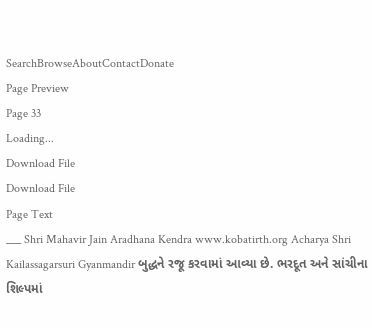SearchBrowseAboutContactDonate
Page Preview
Page 33
Loading...
Download File
Download File
Page Text
___ Shri Mahavir Jain Aradhana Kendra www.kobatirth.org Acharya Shri Kailassagarsuri Gyanmandir બુદ્ધને રજૂ કરવામાં આવ્યા છે. ભરદૂત અને સાંચીના શિલ્પમાં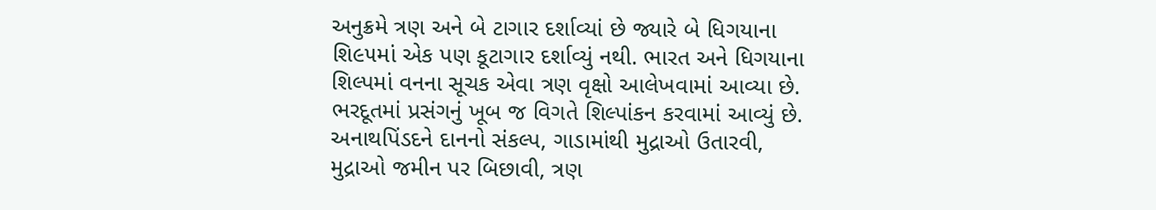અનુક્રમે ત્રણ અને બે ટાગાર દર્શાવ્યાં છે જ્યારે બે ધિગયાના શિ૯૫માં એક પણ કૂટાગાર દર્શાવ્યું નથી. ભારત અને ધિગયાના શિલ્પમાં વનના સૂચક એવા ત્રણ વૃક્ષો આલેખવામાં આવ્યા છે. ભરદૂતમાં પ્રસંગનું ખૂબ જ વિગતે શિલ્પાંકન કરવામાં આવ્યું છે. અનાથપિંડદને દાનનો સંકલ્પ, ગાડામાંથી મુદ્રાઓ ઉતારવી, મુદ્રાઓ જમીન પર બિછાવી, ત્રણ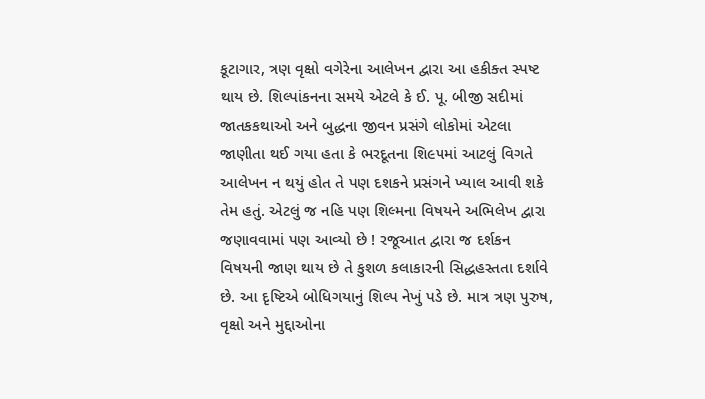કૂટાગાર, ત્રણ વૃક્ષો વગેરેના આલેખન દ્વારા આ હકીક્ત સ્પષ્ટ થાય છે. શિલ્પાંકનના સમયે એટલે કે ઈ. પૂ. બીજી સદીમાં જાતકકથાઓ અને બુદ્ધના જીવન પ્રસંગે લોકોમાં એટલા જાણીતા થઈ ગયા હતા કે ભરદૂતના શિ૯૫માં આટલું વિગતે આલેખન ન થયું હોત તે પણ દશકને પ્રસંગને ખ્યાલ આવી શકે તેમ હતું. એટલું જ નહિ પણ શિલ્મના વિષયને અભિલેખ દ્વારા જણાવવામાં પણ આવ્યો છે ! રજૂઆત દ્વારા જ દર્શકન વિષયની જાણ થાય છે તે કુશળ કલાકારની સિદ્ધહસ્તતા દર્શાવે છે. આ દૃષ્ટિએ બોધિગયાનું શિલ્પ નેખું પડે છે. માત્ર ત્રણ પુરુષ, વૃક્ષો અને મુદ્દાઓના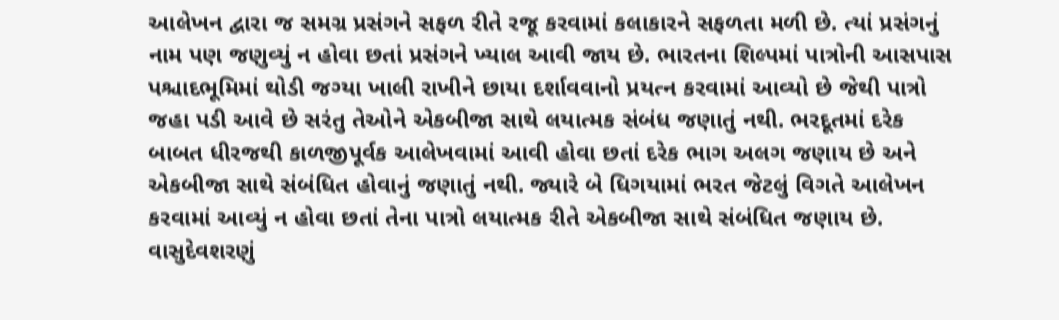આલેખન દ્વારા જ સમગ્ર પ્રસંગને સફળ રીતે રજૂ કરવામાં કલાકારને સફળતા મળી છે. ત્યાં પ્રસંગનું નામ પણ જણુવ્યું ન હોવા છતાં પ્રસંગને ખ્યાલ આવી જાય છે. ભારતના શિલ્પમાં પાત્રોની આસપાસ પશ્ચાદભૂમિમાં થોડી જગ્યા ખાલી રાખીને છાયા દર્શાવવાનો પ્રયત્ન કરવામાં આવ્યો છે જેથી પાત્રો જહા પડી આવે છે સરંતુ તેઓને એકબીજા સાથે લયાત્મક સંબંધ જણાતું નથી. ભરદૂતમાં દરેક બાબત ધીરજથી કાળજીપૂર્વક આલેખવામાં આવી હોવા છતાં દરેક ભાગ અલગ જણાય છે અને એકબીજા સાથે સંબંધિત હોવાનું જણાતું નથી. જ્યારે બે ધિગયામાં ભરત જેટલું વિગતે આલેખન કરવામાં આવ્યું ન હોવા છતાં તેના પાત્રો લયાત્મક રીતે એકબીજા સાથે સંબંધિત જણાય છે. વાસુદેવશરણું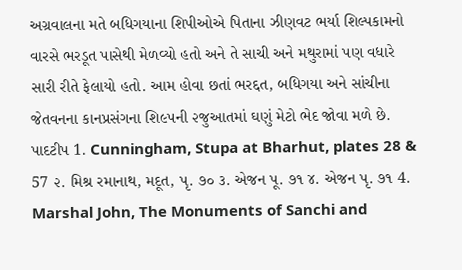અગ્રવાલના મતે બધિગયાના શિપીઓએ પિતાના ઝીણવટ ભર્યા શિલ્પકામનો વારસે ભરડૂત પાસેથી મેળવ્યો હતો અને તે સાચી અને મથુરામાં પણ વધારે સારી રીતે ફેલાયો હતો. આમ હોવા છતાં ભરદ્દત, બધિગયા અને સાંચીના જેતવનના કાનપ્રસંગના શિ૯૫ની ૨જુઆતમાં ઘણું મેટો ભેદ જોવા મળે છે. પાદટીપ 1. Cunningham, Stupa at Bharhut, plates 28 & 57 ૨. મિશ્ર રમાનાથ, મદૂત, પૃ. ૭૦ ૩. એજન પૂ. ૭૧ ૪. એજન પૃ. ૭૧ 4. Marshal John, The Monuments of Sanchi and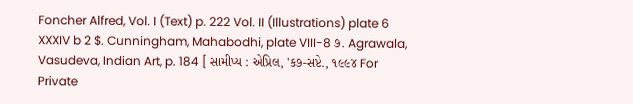Foncher Alfred, Vol. I (Text) p. 222 Vol. II (Illustrations) plate 6 XXXIV b 2 $. Cunningham, Mahabodhi, plate VIII-8 ૭. Agrawala, Vasudeva, Indian Art, p. 184 [ સામીપ્ય : એપ્રિલ, 'ક૭-સપ્ટે., ૧૯૯૪ For Private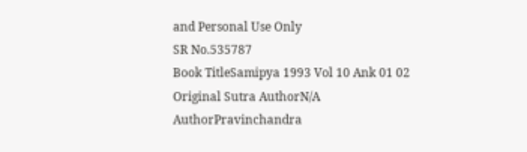and Personal Use Only
SR No.535787
Book TitleSamipya 1993 Vol 10 Ank 01 02
Original Sutra AuthorN/A
AuthorPravinchandra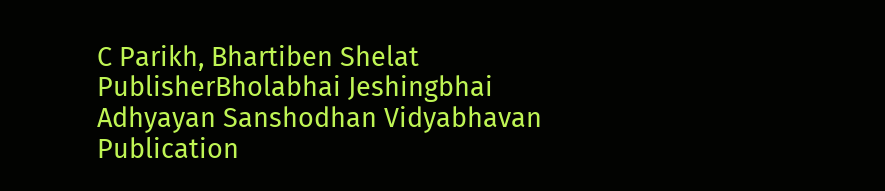C Parikh, Bhartiben Shelat
PublisherBholabhai Jeshingbhai Adhyayan Sanshodhan Vidyabhavan
Publication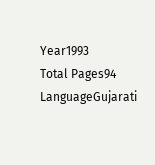Year1993
Total Pages94
LanguageGujarati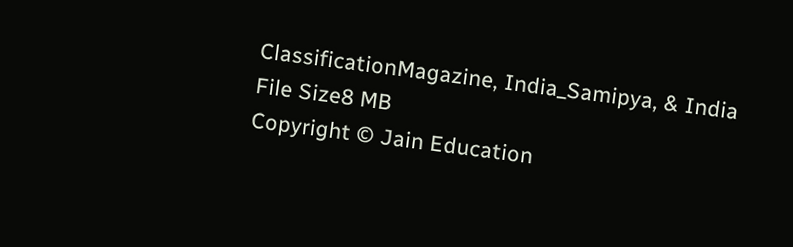ClassificationMagazine, India_Samipya, & India
File Size8 MB
Copyright © Jain Education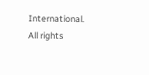International. All rights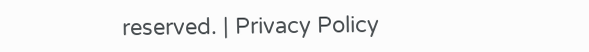reserved. | Privacy Policy